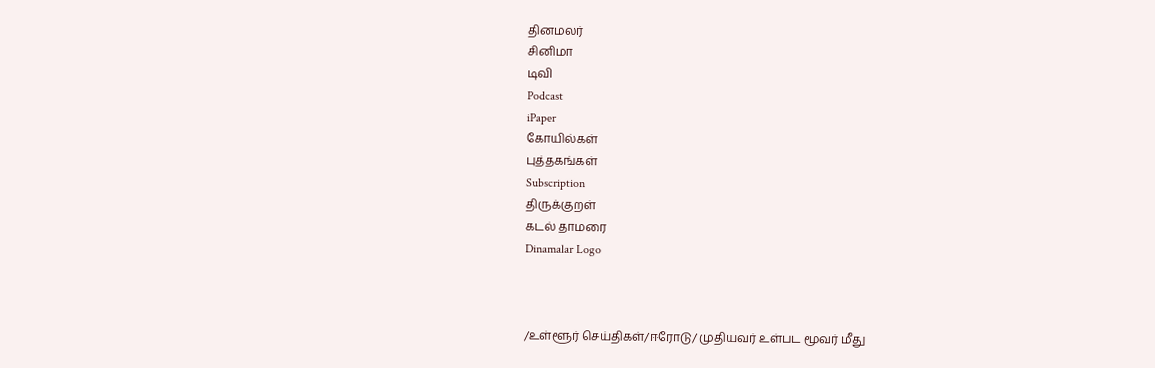தினமலர்
சினிமா
டிவி
Podcast
iPaper
கோயில்கள்
புத்தகங்கள்
Subscription
திருக்குறள்
கடல் தாமரை
Dinamalar Logo



/உள்ளூர் செய்திகள்/ஈரோடு/ முதியவர் உள்பட மூவர் மீது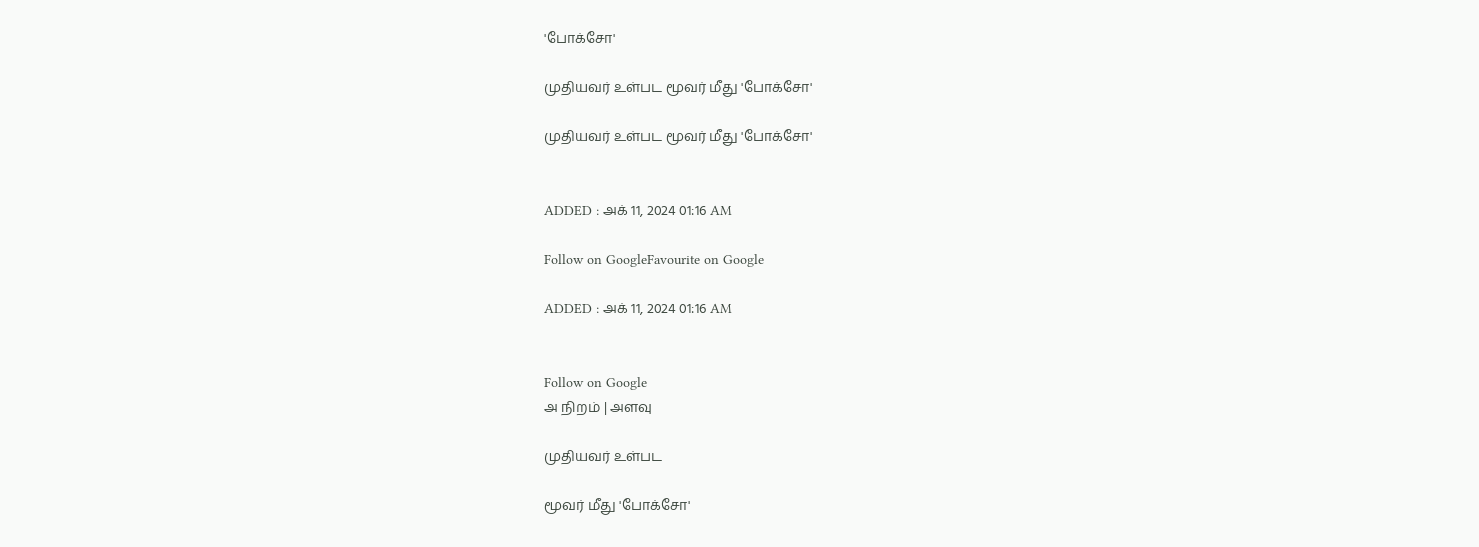'போக்சோ'

முதியவர் உள்பட மூவர் மீது 'போக்சோ'

முதியவர் உள்பட மூவர் மீது 'போக்சோ'


ADDED : அக் 11, 2024 01:16 AM

Follow on GoogleFavourite on Google

ADDED : அக் 11, 2024 01:16 AM


Follow on Google
அ நிறம் | அளவு

முதியவர் உள்பட

மூவர் மீது 'போக்சோ'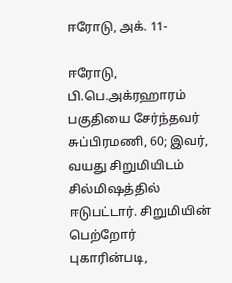ஈரோடு, அக். 11-

ஈரோடு, பி.பெ.அக்ரஹாரம் பகுதியை சேர்ந்தவர் சுப்பிரமணி, 60; இவர், வயது சிறுமியிடம் சில்மிஷத்தில் ஈடுபட்டார். சிறுமியின் பெற்றோர் புகாரின்படி,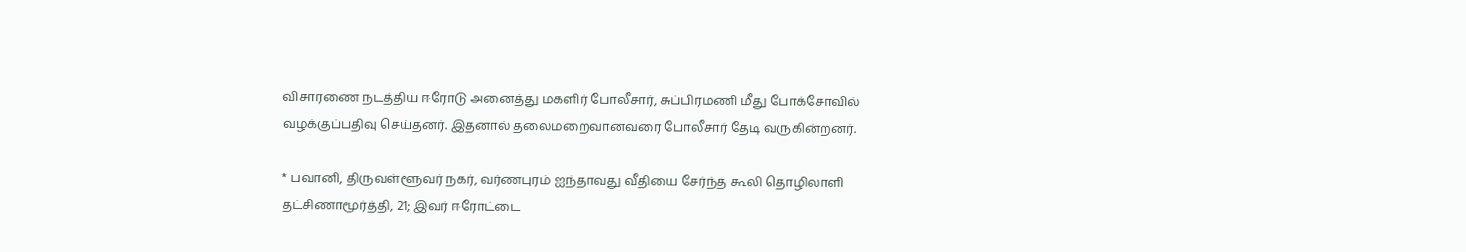விசாரணை நடத்திய ஈரோடு அனைத்து மகளிர் போலீசார், சுப்பிரமணி மீது போக்சோவில் வழக்குப்பதிவு செய்தனர். இதனால் தலைமறைவானவரை போலீசார் தேடி வருகின்றனர்.

* பவானி, திருவள்ளூவர் நகர், வர்ணபுரம் ஐந்தாவது வீதியை சேர்ந்த கூலி தொழிலாளி தட்சிணாமூர்த்தி, 21; இவர் ஈரோட்டை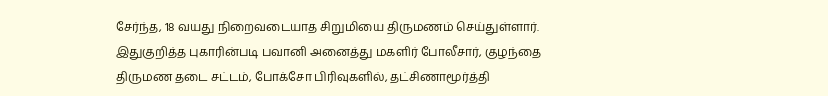சேர்ந்த, 18 வயது நிறைவடையாத சிறுமியை திருமணம் செய்துள்ளார். இதுகுறித்த புகாரின்படி பவானி அனைத்து மகளிர் போலீசார், குழந்தை திருமண தடை சட்டம், போக்சோ பிரிவுகளில், தட்சிணாமூர்த்தி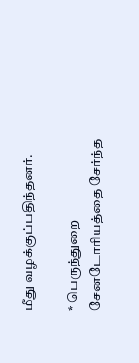மீது வழக்குப்பதிந்தனர்.

* பெருந்துறை சேனடோரியத்தை சேர்ந்த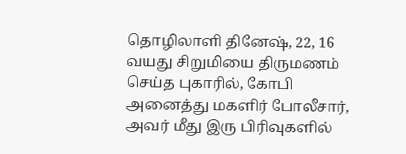தொழிலாளி தினேஷ், 22, 16 வயது சிறுமியை திருமணம் செய்த புகாரில், கோபி அனைத்து மகளிர் போலீசார், அவர் மீது இரு பிரிவுகளில்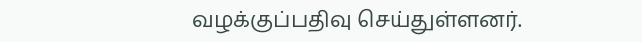வழக்குப்பதிவு செய்துள்ளனர்.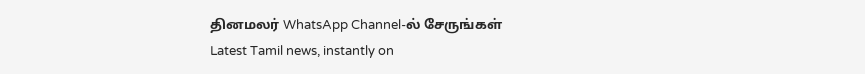தினமலர் WhatsApp Channel-ல் சேருங்கள்
Latest Tamil news, instantly on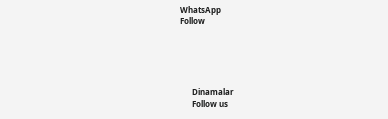WhatsApp
Follow





      Dinamalar
      Follow us